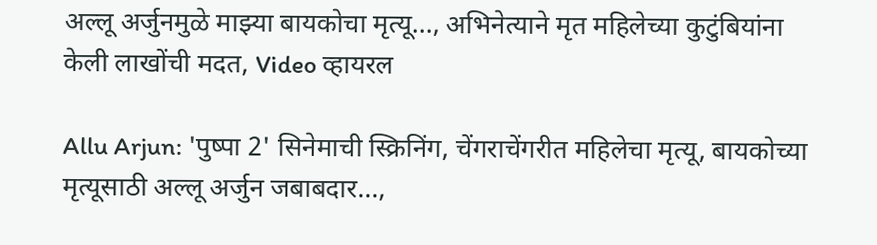अल्लू अर्जुनमुळे माझ्या बायकोचा मृत्यू…, अभिनेत्याने मृत महिलेच्या कुटुंबियांना केली लाखोंची मदत, Video व्हायरल

Allu Arjun: 'पुष्पा 2' सिनेमाची स्क्रिनिंग, चेंगराचेंगरीत महिलेचा मृत्यू, बायकोच्या मृत्यूसाठी अल्लू अर्जुन जबाबदार...,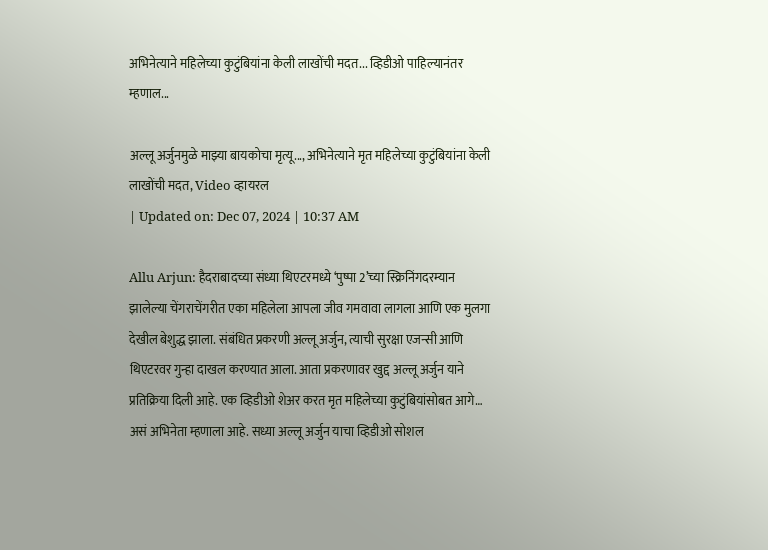अभिनेत्याने महिलेच्या कुटुंबियांना केली लाखोंची मदत... व्हिडीओ पाहिल्यानंतर म्हणाल...

अल्लू अर्जुनमुळे माझ्या बायकोचा मृत्यू..., अभिनेत्याने मृत महिलेच्या कुटुंबियांना केली लाखोंची मदत, Video व्हायरल
| Updated on: Dec 07, 2024 | 10:37 AM

Allu Arjun: हैदराबादच्या संध्या थिएटरमध्ये ‘पुष्पा 2’च्या स्क्रिनिंगदरम्यान झालेल्या चेंगराचेंगरीत एका महिलेला आपला जीव गमवावा लागला आणि एक मुलगा देखील बेशुद्ध झाला. संबंधित प्रकरणी अल्लू अर्जुन, त्याची सुरक्षा एजन्सी आणि थिएटरवर गुन्हा दाखल करण्यात आला. आता प्रकरणावर खुद्द अल्लू अर्जुन याने प्रतिक्रिया दिली आहे. एक व्हिडीओ शेअर करत मृत महिलेच्या कुटुंबियांसोबत आगे… असं अभिनेता म्हणाला आहे. सध्या अल्लू अर्जुन याचा व्हिडीओ सोशल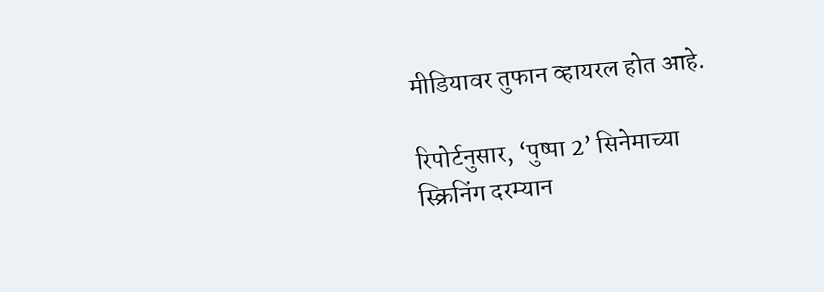मीडियावर तुफान व्हायरल होत आहे.

रिपोर्टनुसार, ‘पुष्पा 2’ सिनेमाच्या स्क्रिनिंग दरम्यान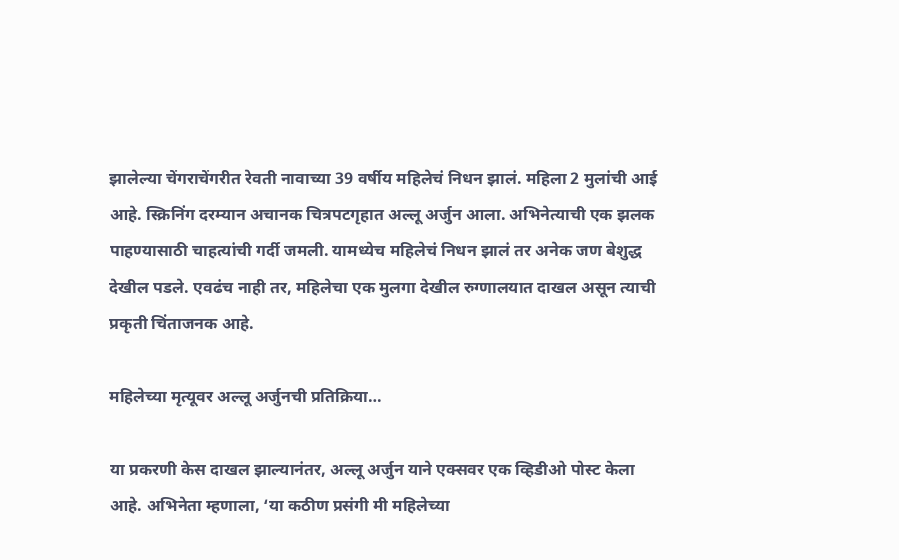झालेल्या चेंगराचेंगरीत रेवती नावाच्या 39 वर्षीय महिलेचं निधन झालं. महिला 2 मुलांची आई आहे. स्क्रिनिंग दरम्यान अचानक चित्रपटगृहात अल्लू अर्जुन आला. अभिनेत्याची एक झलक पाहण्यासाठी चाहत्यांची गर्दी जमली. यामध्येच महिलेचं निधन झालं तर अनेक जण बेशुद्ध देखील पडले. एवढंच नाही तर, महिलेचा एक मुलगा देखील रुग्णालयात दाखल असून त्याची प्रकृती चिंताजनक आहे.

महिलेच्या मृत्यूवर अल्लू अर्जुनची प्रतिक्रिया…

या प्रकरणी केस दाखल झाल्यानंतर, अल्लू अर्जुन याने एक्सवर एक व्हिडीओ पोस्ट केला आहे. अभिनेता म्हणाला, ‘या कठीण प्रसंगी मी महिलेच्या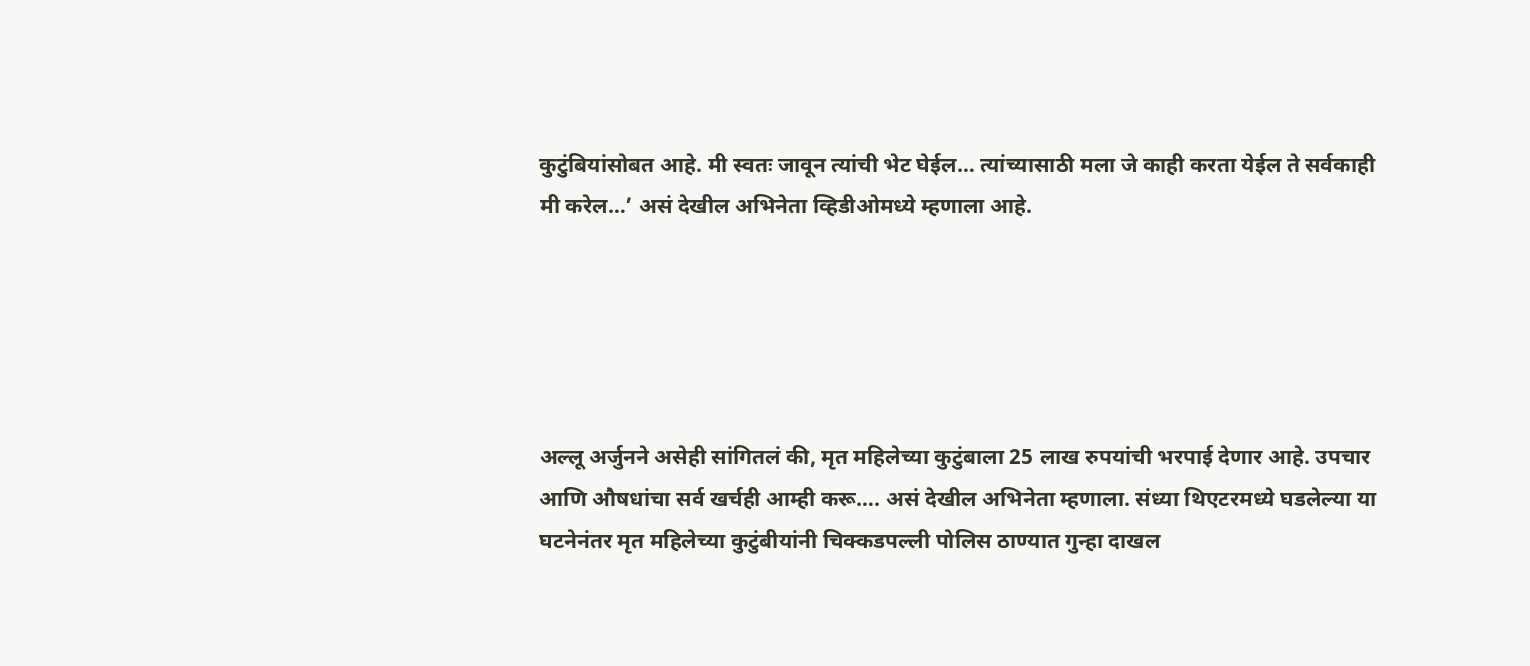कुटुंबियांसोबत आहे. मी स्वतः जावून त्यांची भेट घेईल… त्यांच्यासाठी मला जे काही करता येईल ते सर्वकाही मी करेल…’ असं देखील अभिनेता व्हिडीओमध्ये म्हणाला आहे.





अल्लू अर्जुनने असेही सांगितलं की, मृत महिलेच्या कुटुंबाला 25 लाख रुपयांची भरपाई देणार आहे. उपचार आणि औषधांचा सर्व खर्चही आम्ही करू…. असं देखील अभिनेता म्हणाला. संध्या थिएटरमध्ये घडलेल्या या घटनेनंतर मृत महिलेच्या कुटुंबीयांनी चिक्कडपल्ली पोलिस ठाण्यात गुन्हा दाखल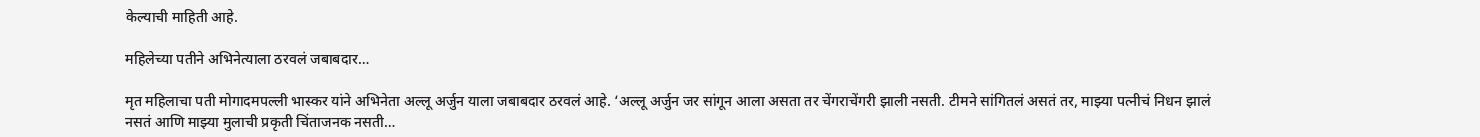केल्याची माहिती आहे.

महिलेच्या पतीने अभिनेत्याला ठरवलं जबाबदार…

मृत महिलाचा पती मोगादमपल्ली भास्कर यांने अभिनेता अल्लू अर्जुन याला जबाबदार ठरवलं आहे. ‘अल्लू अर्जुन जर सांगून आला असता तर चेंगराचेंगरी झाली नसती. टीमने सांगितलं असतं तर, माझ्या पत्नीचं निधन झालं नसतं आणि माझ्या मुलाची प्रकृती चिंताजनक नसती…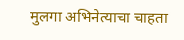मुलगा अभिनेत्याचा चाहता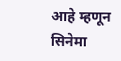आहे म्हणून सिनेमा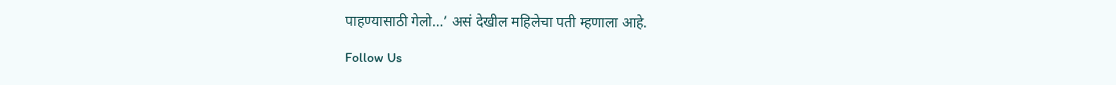पाहण्यासाठी गेलो…’ असं देखील महिलेचा पती म्हणाला आहे.

Follow Us